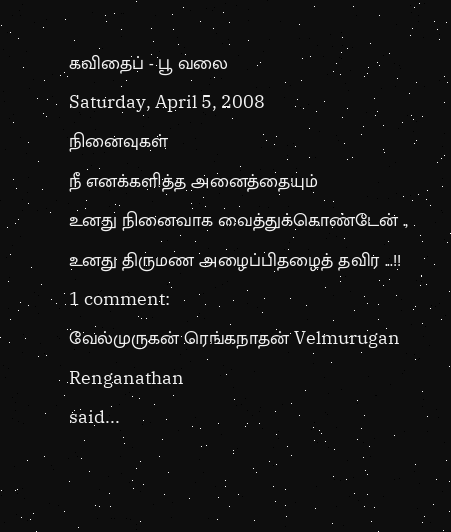கவிதைப் - பூ வலை
Saturday, April 5, 2008
நினைவுகள்
நீ எனக்களித்த அனைத்தையும்
உனது நினைவாக வைத்துக்கொண்டேன் .,
உனது திருமண அழைப்பிதழைத் தவிர ...!!
1 comment:
வேல்முருகன் ரெங்கநாதன் Velmurugan Renganathan
said...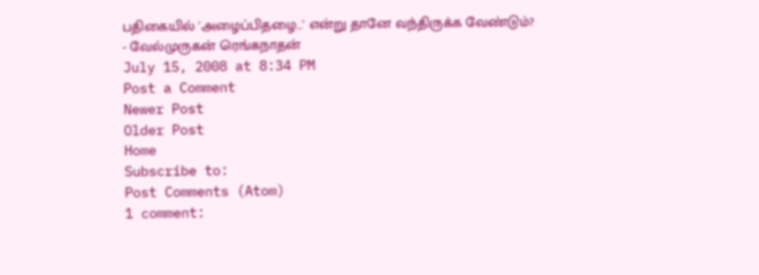பதிகையில் 'அழைப்பிதழை...' என்று தானே வந்திருக்க வேண்டும்?
- வேல்முருகன் ரெங்கநாதன்
July 15, 2008 at 8:34 PM
Post a Comment
Newer Post
Older Post
Home
Subscribe to:
Post Comments (Atom)
1 comment: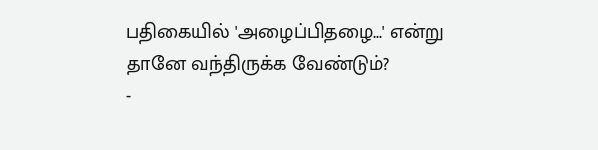பதிகையில் 'அழைப்பிதழை...' என்று தானே வந்திருக்க வேண்டும்?
-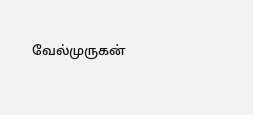வேல்முருகன்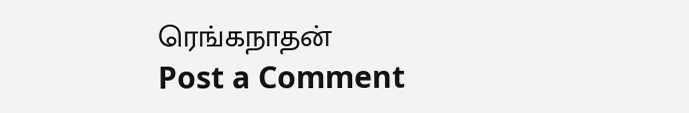ரெங்கநாதன்
Post a Comment